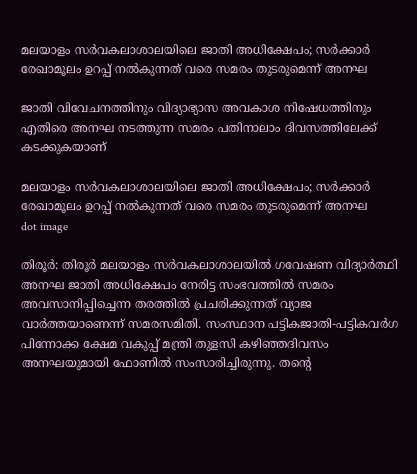മലയാളം സര്‍വകലാശാലയിലെ ജാതി അധിക്ഷേപം; സര്‍ക്കാര്‍ രേഖാമൂലം ഉറപ്പ് നല്‍കുന്നത് വരെ സമരം തുടരുമെന്ന് അനഘ

ജാതി വിവേചനത്തിനും വിദ്യാഭ്യാസ അവകാശ നിഷേധത്തിനും എതിരെ അനഘ നടത്തുന്ന സമരം പതിനാലാം ദിവസത്തിലേക്ക് കടക്കുകയാണ്

മലയാളം സര്‍വകലാശാലയിലെ ജാതി അധിക്ഷേപം; സര്‍ക്കാര്‍ രേഖാമൂലം ഉറപ്പ് നല്‍കുന്നത് വരെ സമരം തുടരുമെന്ന് അനഘ
dot image

തിരൂര്‍: തിരൂര്‍ മലയാളം സര്‍വകലാശാലയില്‍ ഗവേഷണ വിദ്യാര്‍ത്ഥി അനഘ ജാതി അധിക്ഷേപം നേരിട്ട സംഭവത്തില്‍ സമരം അവസാനിപ്പിച്ചെന്ന തരത്തിൽ പ്രചരിക്കുന്നത് വ്യാജ വാര്‍ത്തയാണെന്ന് സമരസമിതി. സംസ്ഥാന പട്ടികജാതി-പട്ടികവര്‍ഗ പിന്നോക്ക ക്ഷേമ വകുപ്പ് മന്ത്രി തുളസി കഴിഞ്ഞദിവസം അനഘയുമായി ഫോണില്‍ സംസാരിച്ചിരുന്നു. തന്റെ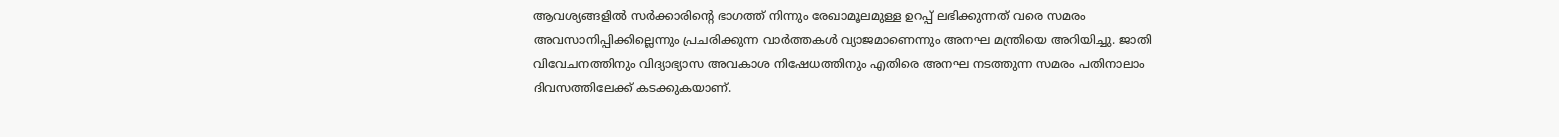ആവശ്യങ്ങളില്‍ സര്‍ക്കാരിന്റെ ഭാഗത്ത് നിന്നും രേഖാമൂലമുള്ള ഉറപ്പ് ലഭിക്കുന്നത് വരെ സമരം അവസാനിപ്പിക്കില്ലെന്നും പ്രചരിക്കുന്ന വാര്‍ത്തകള്‍ വ്യാജമാണെന്നും അനഘ മന്ത്രിയെ അറിയിച്ചു. ജാതി വിവേചനത്തിനും വിദ്യാഭ്യാസ അവകാശ നിഷേധത്തിനും എതിരെ അനഘ നടത്തുന്ന സമരം പതിനാലാം ദിവസത്തിലേക്ക് കടക്കുകയാണ്.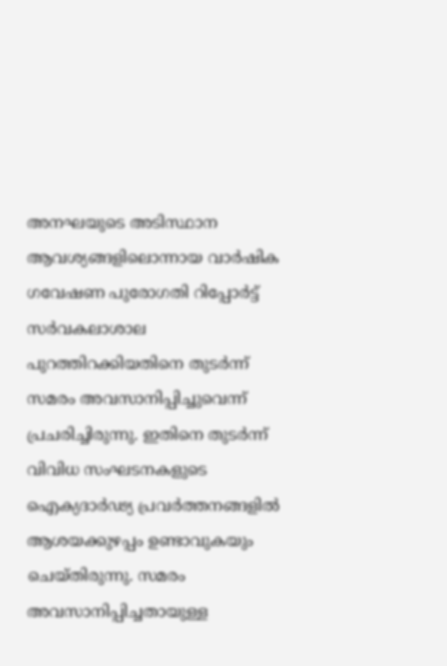അനഘയുടെ അടിസ്ഥാന ആവശ്യങ്ങളിലൊന്നായ വാര്‍ഷിക ഗവേഷണ പുരോഗതി റിപ്പോര്‍ട്ട് സര്‍വകലാശാല പുറത്തിറക്കിയതിനെ തുടര്‍ന്ന് സമരം അവസാനിപ്പിച്ചുവെന്ന് പ്രചരിച്ചിരുന്നു. ഇതിനെ തുടര്‍ന്ന് വിവിധ സംഘടനകളുടെ ഐക്യദാര്‍ഢ്യ പ്രവര്‍ത്തനങ്ങളില്‍ ആശയക്കുഴപ്പം ഉണ്ടാവുകയും ചെയ്തിരുന്നു. സമരം അവസാനിപ്പിച്ചതായുള്ള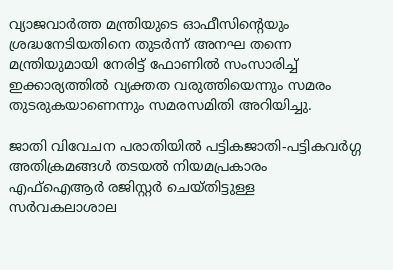വ്യാജവാര്‍ത്ത മന്ത്രിയുടെ ഓഫീസിന്റെയും ശ്രദ്ധനേടിയതിനെ തുടര്‍ന്ന് അനഘ തന്നെ മന്ത്രിയുമായി നേരിട്ട് ഫോണിൽ സംസാരിച്ച് ഇക്കാര്യത്തിൽ വ്യക്തത വരുത്തിയെന്നും സമരം തുടരുകയാണെന്നും സമരസമിതി അറിയിച്ചു.

ജാതി വിവേചന പരാതിയില്‍ പട്ടികജാതി-പട്ടികവര്‍ഗ്ഗ അതിക്രമങ്ങള്‍ തടയല്‍ നിയമപ്രകാരം എഫ്ഐആര്‍ രജിസ്റ്റര്‍ ചെയ്തിട്ടുള്ള സര്‍വകലാശാല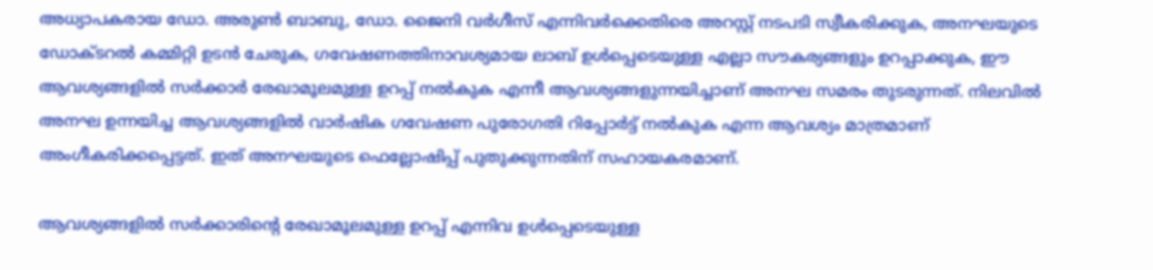അധ്യാപകരായ ഡോ. അരുണ്‍ ബാബു, ഡോ. ജൈനി വര്‍ഗീസ് എന്നിവര്‍ക്കെതിരെ അറസ്റ്റ് നടപടി സ്വീകരിക്കുക, അനഘയുടെ ഡോക്ടറല്‍ കമ്മിറ്റി ഉടന്‍ ചേരുക, ഗവേഷണത്തിനാവശ്യമായ ലാബ് ഉള്‍പ്പെടെയുള്ള എല്ലാ സൗകര്യങ്ങളും ഉറപ്പാക്കുക, ഈ ആവശ്യങ്ങളില്‍ സര്‍ക്കാര്‍ രേഖാമൂലമുള്ള ഉറപ്പ് നല്‍കുക എന്നീ ആവശ്യങ്ങളുന്നയിച്ചാണ് അനഘ സമരം തുടരുന്നത്. നിലവില്‍ അനഘ ഉന്നയിച്ച ആവശ്യങ്ങളില്‍ വാര്‍ഷിക ഗവേഷണ പുരോഗതി റിപ്പോര്‍ട്ട് നല്‍കുക എന്ന ആവശ്യം മാത്രമാണ് അംഗീകരിക്കപ്പെട്ടത്. ഇത് അനഘയുടെ ഫെല്ലോഷിപ്പ് പുതുക്കുന്നതിന് സഹായകരമാണ്.

ആവശ്യങ്ങളിൽ സര്‍ക്കാരിന്റെ രേഖാമൂലമുള്ള ഉറപ്പ് എന്നിവ ഉള്‍പ്പെടെയുള്ള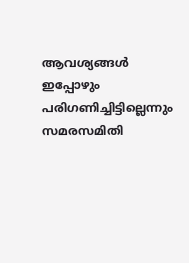ആവശ്യങ്ങള്‍ ഇപ്പോഴും പരിഗണിച്ചിട്ടില്ലെന്നും സമരസമിതി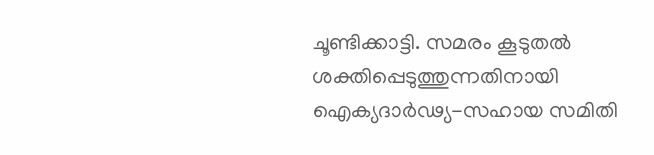ചൂണ്ടിക്കാട്ടി. സമരം കൂടുതല്‍ ശക്തിപ്പെടുത്തുന്നതിനായി ഐക്യദാര്‍ഢ്യ-സഹായ സമിതി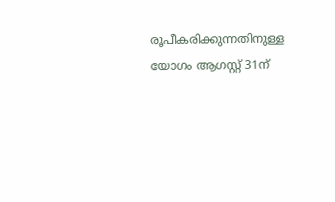രൂപീകരിക്കുന്നതിനുള്ള യോഗം ആഗസ്റ്റ് 31ന്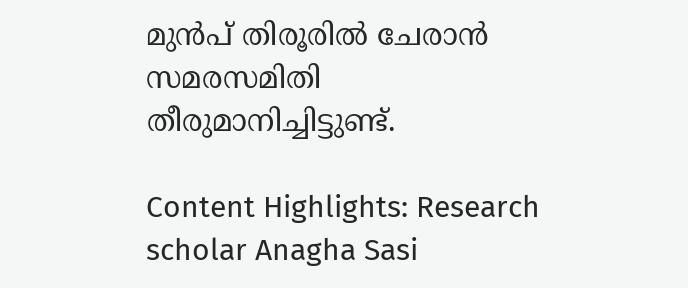മുന്‍പ് തിരൂരില്‍ ചേരാന്‍ സമരസമിതി തീരുമാനിച്ചിട്ടുണ്ട്.

Content Highlights: Research scholar Anagha Sasi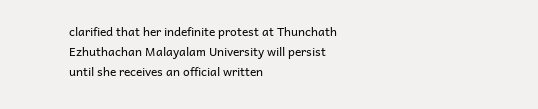clarified that her indefinite protest at Thunchath Ezhuthachan Malayalam University will persist until she receives an official written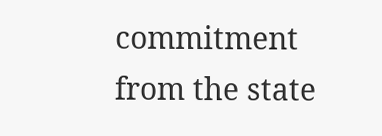commitment from the state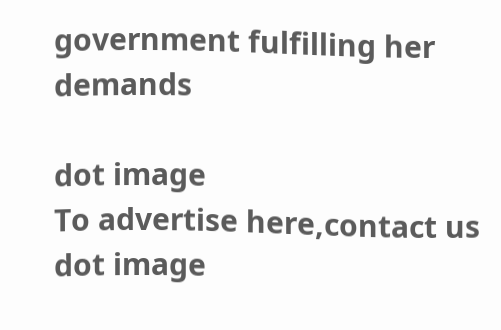government fulfilling her demands

dot image
To advertise here,contact us
dot image